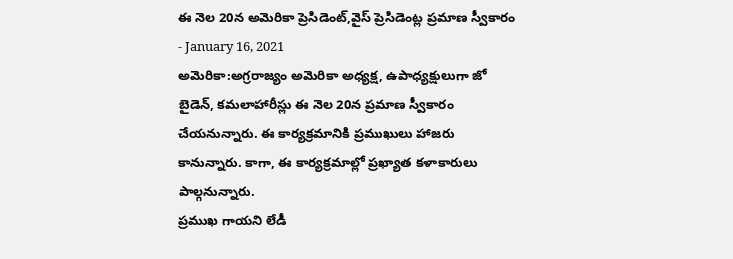ఈ నెల 20న అమెరికా ప్రెసిడెంట్,వైస్ ప్రెసిడెంట్ల ప్రమాణ స్వీకారం
- January 16, 2021
అమెరికా:అగ్రరాజ్యం అమెరికా అధ్యక్ష, ఉపాధ్యక్షులుగా జో బైడెన్, కమలాహారీస్లు ఈ నెల 20న ప్రమాణ స్వీకారం చేయనున్నారు. ఈ కార్యక్రమానికి ప్రముఖులు హాజరు కానున్నారు. కాగా, ఈ కార్యక్రమాల్లో ప్రఖ్యాత కళాకారులు పాల్గనున్నారు.
ప్రముఖ గాయని లేడీ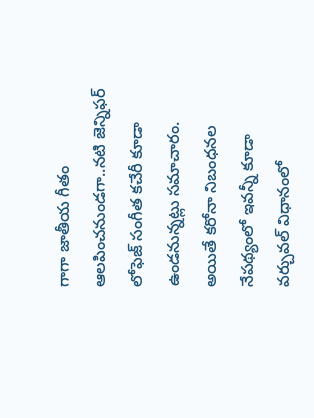గాగా జాతీయ గీతం ఆలపించనుండగా..నటి జెన్నిఫర్ లోఫెజ్ సంగీత కచేరీ కూడా ఉండనున్నట్లు సమాచారం. అయితే కరోనా నిబంధనల నేపథ్యంలో ఇవన్నీ కూడా వర్చువల్ విధానంలో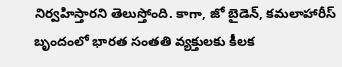నిర్వహిస్తారని తెలుస్తోంది. కాగా, జో బైడెన్, కమలాహారీస్ బృందంలో భారత సంతతి వ్యక్తులకు కీలక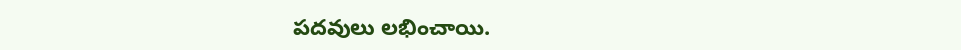పదవులు లభించాయి.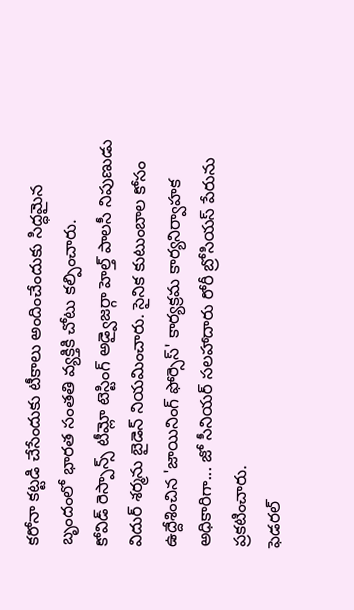కరోనా కట్టడి చేసేందుకు టీకాలు అందించేందుకు సిద్ధమైన బృందంలో భారత సంతతి వ్యక్తికి చోటు కల్పించారు.
కోవిడ్ రెస్పాన్స్ టీమ్లో టెస్టింగ్ అడ్వైజర్గా హెల్త్ పాలసీ నిపుణుడు విదుర్ శర్మను బైడెన్ నియమించారు. సైనిక కుటుంబాల కోసం ఉద్దేశించిన 'జాయినింగ్ ఫోర్సెస్' కార్యక్రమ కార్యనిర్వాహక అధికారిగా... జో సీనియర్ సలహాదారు రోరీ బ్రోసియస్ పేరును ప్రకటించారు.
ఫెడరల్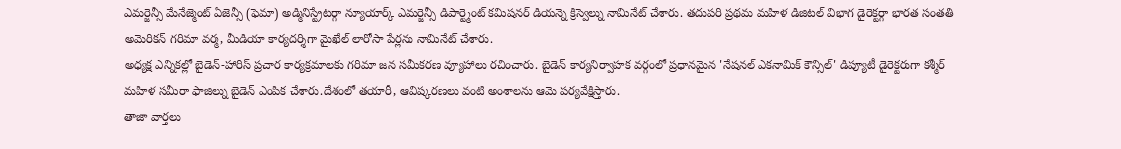ఎమర్జెన్సీ మేనేజ్మెంట్ ఏజెన్సీ (ఫెమా) అడ్మినిస్ట్రేటర్గా న్యూయార్క్ ఎమర్జెన్సీ డిపార్ట్మెంట్ కమిషనర్ డియన్నె క్రిస్వెల్ను నామినేట్ చేశారు. తదుపరి ప్రథమ మహిళ డిజిటల్ విభాగ డైరెక్టర్గా భారత సంతతి అమెరికన్ గరిమా వర్మ, మీడియా కార్యదర్శిగా మైఖేల్ లారోసా పేర్లను నామినేట్ చేశారు.
అధ్యక్ష ఎన్నికల్లో బైడెన్-హారిస్ ప్రచార కార్యక్రమాలకు గరిమా జన సమీకరణ వ్యూహాలు రచించారు. బైడెన్ కార్యనిర్వాహక వర్గంలో ప్రధానమైన 'నేషనల్ ఎకనామిక్ కౌన్సిల్' డిప్యూటీ డైరెక్టరుగా కశ్మీర్ మహిళ సమీరా ఫాజిల్ను బైడెన్ ఎంపిక చేశారు.దేశంలో తయారీ, ఆవిష్కరణలు వంటి అంశాలను ఆమె పర్యవేక్షిస్తారు.
తాజా వార్తలు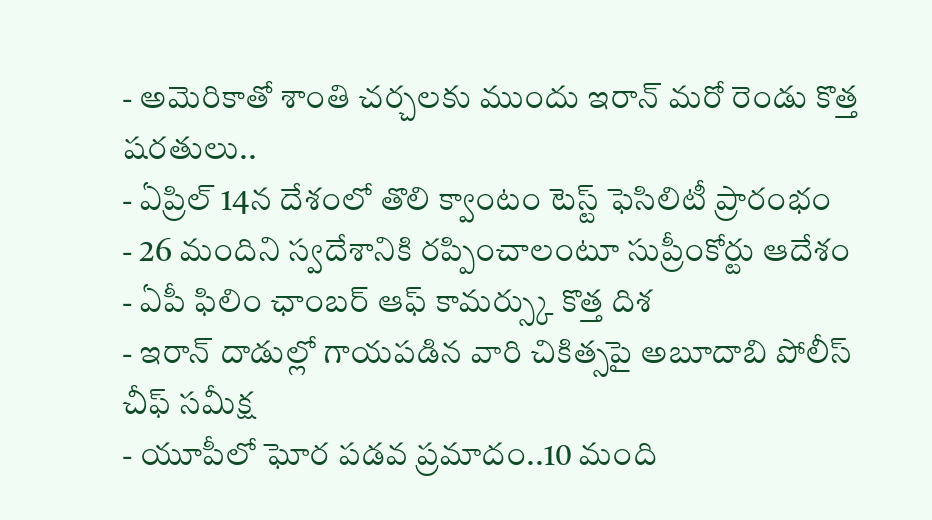- అమెరికాతో శాంతి చర్చలకు ముందు ఇరాన్ మరో రెండు కొత్త షరతులు..
- ఏప్రిల్ 14న దేశంలో తొలి క్వాంటం టెస్ట్ ఫెసిలిటీ ప్రారంభం
- 26 మందిని స్వదేశానికి రప్పించాలంటూ సుప్రీంకోర్టు ఆదేశం
- ఏపీ ఫిలిం ఛాంబర్ ఆఫ్ కామర్స్కు కొత్త దిశ
- ఇరాన్ దాడుల్లో గాయపడిన వారి చికిత్సపై అబూదాబి పోలీస్ చీఫ్ సమీక్ష
- యూపీలో ఘోర పడవ ప్రమాదం..10 మంది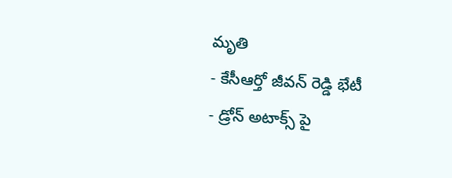మృతి
- కేసీఆర్తో జీవన్ రెడ్డి భేటీ
- డ్రోన్ అటాక్స్ పై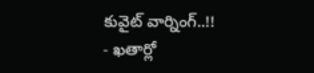కువైట్ వార్నింగ్..!!
- ఖతార్లో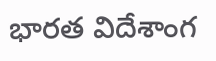భారత విదేశాంగ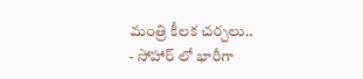మంత్రి కీలక చర్చలు..
- సోహార్ లో భారీగా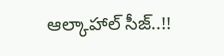ఆల్కాహాల్ సీజ్..!!